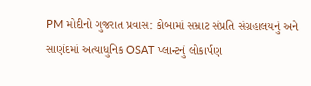PM મોદીનો ગુજરાત પ્રવાસ: કોબામાં સમ્રાટ સંપ્રતિ સંગ્રહાલયનું અને સાણંદમાં અત્યાધુનિક OSAT પ્લાન્ટનું લોકાર્પણ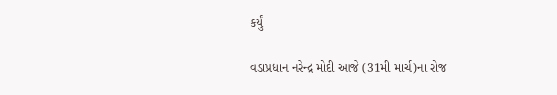કર્યું

વડાપ્રધાન નરેન્દ્ર મોદી આજે (31મી માર્ચ)ના રોજ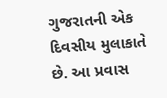ગુજરાતની એક દિવસીય મુલાકાતે છે. આ પ્રવાસ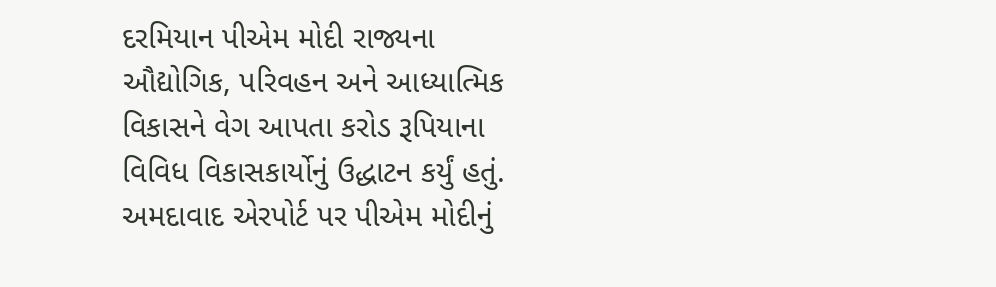દરમિયાન પીએમ મોદી રાજ્યના ઔદ્યોગિક, પરિવહન અને આધ્યાત્મિક વિકાસને વેગ આપતા કરોડ રૂપિયાના વિવિધ વિકાસકાર્યોનું ઉદ્ધાટન કર્યું હતું. અમદાવાદ એરપોર્ટ પર પીએમ મોદીનું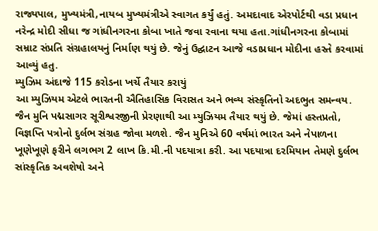રાજ્યપાલ, મુખ્યમંત્રી,નાયબ મુખ્યમંત્રીએ સ્વાગત કર્યું હતું. અમદાવાદ એરપોર્ટથી વડા પ્રધાન નરેન્દ્ર મોદી સીધા જ ગાંધીનગરના કોબા ખાતે જવા રવાના થયા હતા.ગાંધીનગરના કોબામાં સમ્રાટ સંપ્રતિ સંગ્રહાલયનું નિર્માણ થયું છે. જેનું ઉદ્ઘાટન આજે વડાપ્રધાન મોદીના હસ્તે કરવામાં આવ્યું હતુ.
મ્યુઝિમ અંદાજે 115 કરોડના ખર્ચે તૈયાર કરાયું
આ મ્યુઝિયમ એટલે ભારતની ઐતિહાસિક વિરાસત અને ભવ્ય સંસ્કૃતિનો અદભુત સમન્વય. જૈન મુનિ પદ્મસાગર સૂરીશ્વરજીની પ્રેરણાથી આ મ્યુઝિયમ તૈયાર થયું છે. જેમાં હસ્તપ્રતો, વિજ્ઞપ્તિ પત્રોનો દુર્લભ સંગ્રહ જોવા મળશે. જૈન મુનિએ 60 વર્ષમાં ભારત અને નેપાળના ખૂણેખૂણે ફરીને લગભગ 2 લાખ કિ.મી.ની પદયાત્રા કરી. આ પદયાત્રા દરમિયાન તેમણે દુર્લભ સાંસ્કૃતિક અવશેષો અને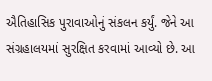ઐતિહાસિક પુરાવાઓનું સંકલન કર્યું. જેને આ સંગ્રહાલયમાં સુરક્ષિત કરવામાં આવ્યો છે. આ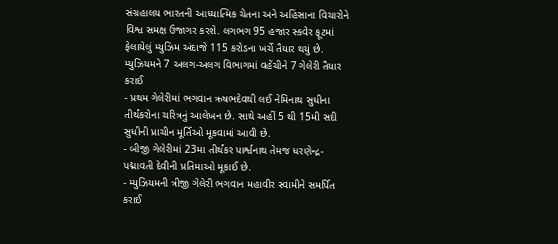સંગ્રહાલય ભારતની આધ્યાત્મિક ચેતના અને અહિંસાના વિચારોને વિશ્વ સમક્ષ ઉજાગર કરશે. લગભગ 95 હજાર સ્કવેર ફૂટમાં ફેલાયેલું મ્યુઝિમ અંદાજે 115 કરોડના ખર્ચે તૈયાર થયું છે.
મ્યુઝિયમને 7 અલગ-અલગ વિભાગમાં વહેંચીને 7 ગેલેરી તૈયાર કરાઈ
- પ્રથમ ગેલેરીમાં ભગવાન ઋષભદેવથી લઈ નેમિનાથ સુધીના તીર્થંકરોના ચરિત્રનું આલેખન છે. સાથે અહીં 5 થી 15મી સદી સુધીની પ્રાચીન મૂર્તિઓ મૂકવામાં આવી છે.
- બીજી ગેલેરીમાં 23મા તીર્થંકર પાર્શ્વનાથ તેમજ ધરણેન્દ્ર-પદ્માવતી દેવીની પ્રતિમાઓ મૂકાઈ છે.
- મ્યુઝિયમની ત્રીજી ગેલેરી ભગવાન મહાવીર સ્વામીને સમર્પિત કરાઈ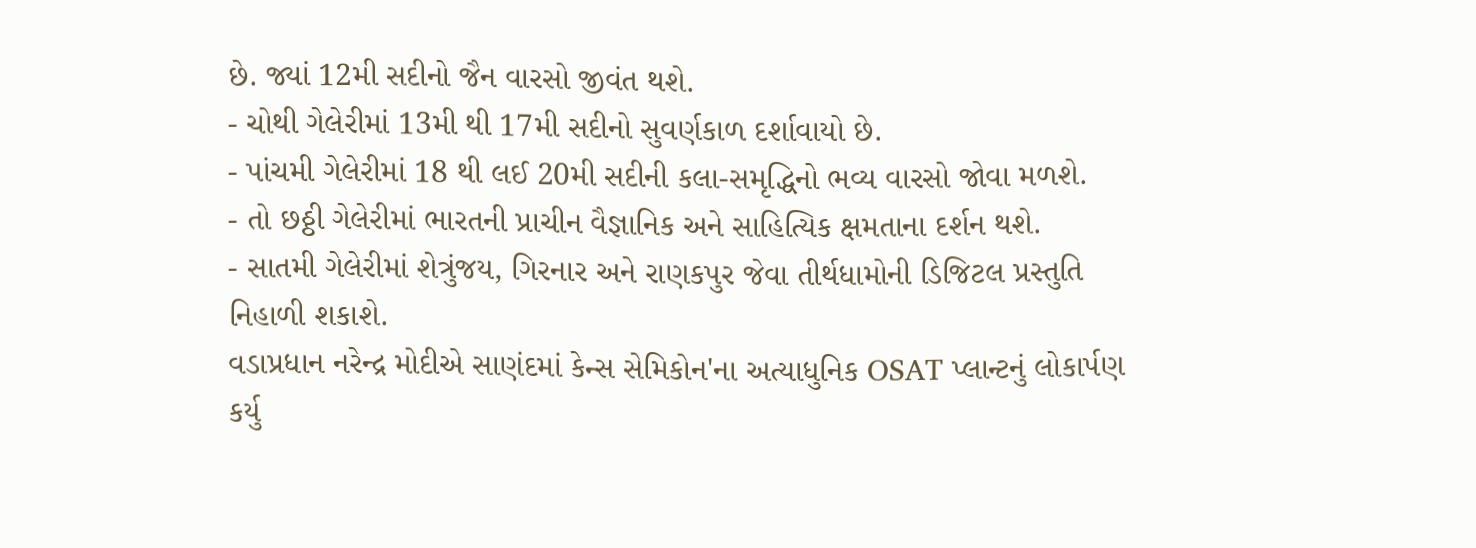છે. જ્યાં 12મી સદીનો જૈન વારસો જીવંત થશે.
- ચોથી ગેલેરીમાં 13મી થી 17મી સદીનો સુવર્ણકાળ દર્શાવાયો છે.
- પાંચમી ગેલેરીમાં 18 થી લઈ 20મી સદીની કલા-સમૃદ્ધિનો ભવ્ય વારસો જોવા મળશે.
- તો છઠ્ઠી ગેલેરીમાં ભારતની પ્રાચીન વૈજ્ઞાનિક અને સાહિત્યિક ક્ષમતાના દર્શન થશે.
- સાતમી ગેલેરીમાં શેત્રુંજય, ગિરનાર અને રાણકપુર જેવા તીર્થધામોની ડિજિટલ પ્રસ્તુતિ નિહાળી શકાશે.
વડાપ્રધાન નરેન્દ્ર મોદીએ સાણંદમાં કેન્સ સેમિકોન'ના અત્યાધુનિક OSAT પ્લાન્ટનું લોકાર્પણ કર્યુ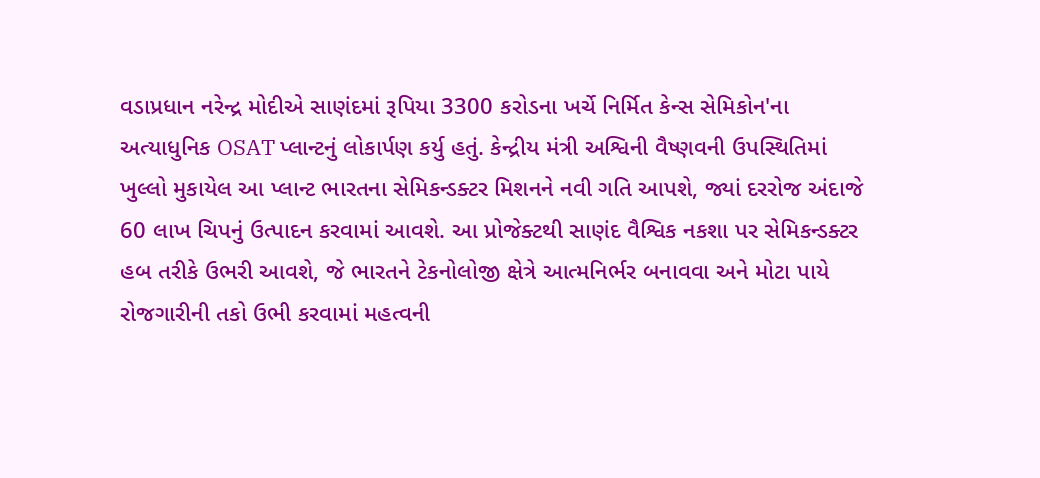વડાપ્રધાન નરેન્દ્ર મોદીએ સાણંદમાં રૂપિયા 3300 કરોડના ખર્ચે નિર્મિત કેન્સ સેમિકોન'ના અત્યાધુનિક OSAT પ્લાન્ટનું લોકાર્પણ કર્યુ હતું. કેન્દ્રીય મંત્રી અશ્વિની વૈષ્ણવની ઉપસ્થિતિમાં ખુલ્લો મુકાયેલ આ પ્લાન્ટ ભારતના સેમિકન્ડક્ટર મિશનને નવી ગતિ આપશે, જ્યાં દરરોજ અંદાજે 60 લાખ ચિપનું ઉત્પાદન કરવામાં આવશે. આ પ્રોજેક્ટથી સાણંદ વૈશ્વિક નકશા પર સેમિકન્ડક્ટર હબ તરીકે ઉભરી આવશે, જે ભારતને ટેકનોલોજી ક્ષેત્રે આત્મનિર્ભર બનાવવા અને મોટા પાયે રોજગારીની તકો ઉભી કરવામાં મહત્વની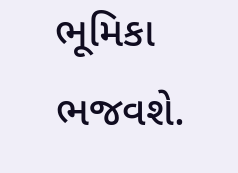ભૂમિકા ભજવશે.